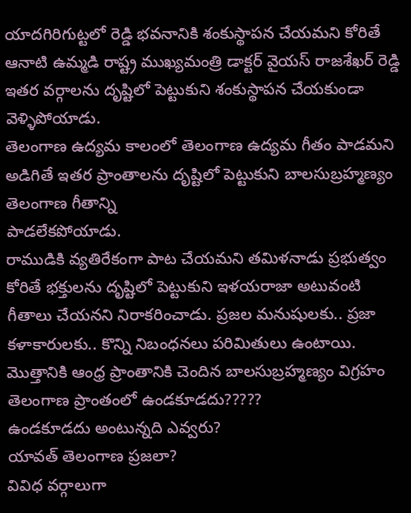యాదగిరిగుట్టలో రెడ్డి భవనానికి శంకుస్థాపన చేయమని కోరితే ఆనాటి ఉమ్మడి రాష్ట్ర ముఖ్యమంత్రి డాక్టర్ వైయస్ రాజశేఖర్ రెడ్డి ఇతర వర్గాలను దృష్టిలో పెట్టుకుని శంకుస్థాపన చేయకుండా వెళ్ళిపోయాడు.
తెలంగాణ ఉద్యమ కాలంలో తెలంగాణ ఉద్యమ గీతం పాడమని అడిగితే ఇతర ప్రాంతాలను దృష్టిలో పెట్టుకుని బాలసుబ్రహ్మణ్యం తెలంగాణ గీతాన్ని
పాడలేకపోయాడు.
రాముడికి వ్యతిరేకంగా పాట చేయమని తమిళనాడు ప్రభుత్వం కోరితే భక్తులను దృష్టిలో పెట్టుకుని ఇళయరాజా అటువంటి గీతాలు చేయనని నిరాకరించాడు. ప్రజల మనుషులకు.. ప్రజా కళాకారులకు.. కొన్ని నిబంధనలు పరిమితులు ఉంటాయి.
మొత్తానికి ఆంధ్ర ప్రాంతానికి చెందిన బాలసుబ్రహ్మణ్యం విగ్రహం తెలంగాణ ప్రాంతంలో ఉండకూడదు?????
ఉండకూడదు అంటున్నది ఎవ్వరు?
యావత్ తెలంగాణ ప్రజలా?
వివిధ వర్గాలుగా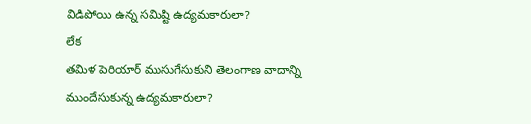విడిపోయి ఉన్న సమిష్టి ఉద్యమకారులా?
లేక
తమిళ పెరియార్ ముసుగేసుకుని తెలంగాణ వాదాన్ని ముందేసుకున్న ఉద్యమకారులా?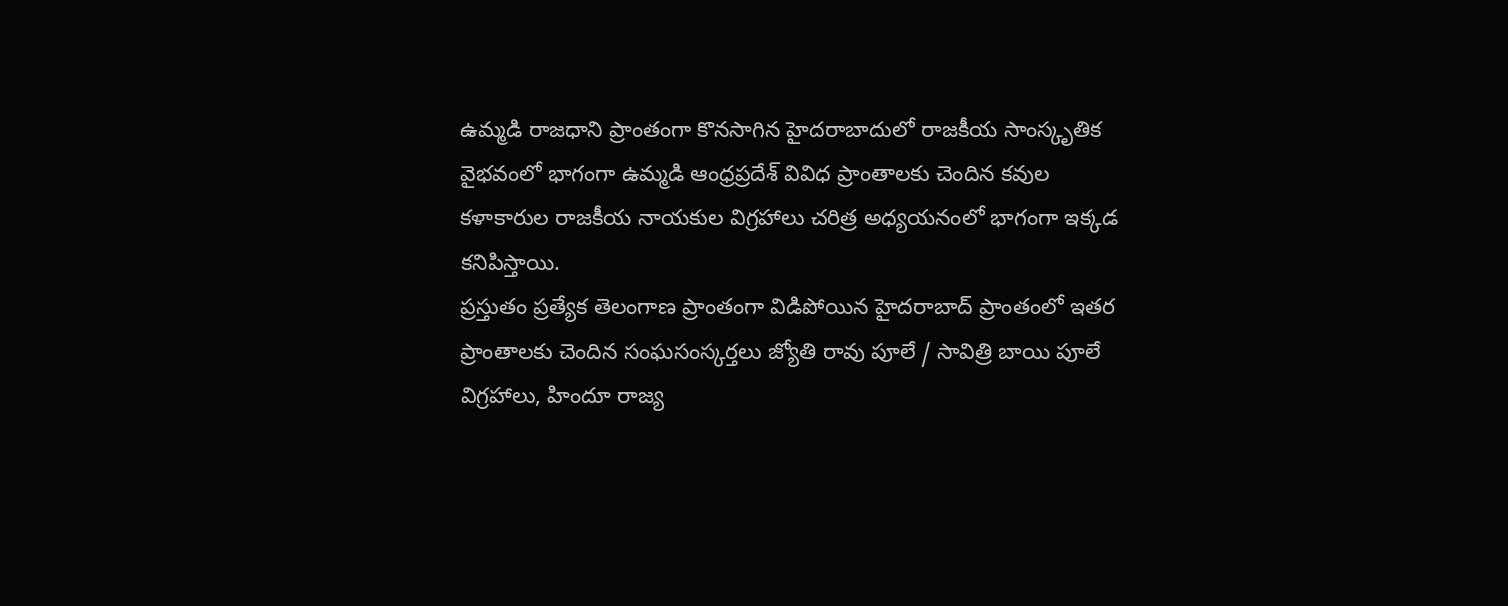ఉమ్మడి రాజధాని ప్రాంతంగా కొనసాగిన హైదరాబాదులో రాజకీయ సాంస్కృతిక వైభవంలో భాగంగా ఉమ్మడి ఆంధ్రప్రదేశ్ వివిధ ప్రాంతాలకు చెందిన కవుల కళాకారుల రాజకీయ నాయకుల విగ్రహాలు చరిత్ర అధ్యయనంలో భాగంగా ఇక్కడ కనిపిస్తాయి.
ప్రస్తుతం ప్రత్యేక తెలంగాణ ప్రాంతంగా విడిపోయిన హైదరాబాద్ ప్రాంతంలో ఇతర ప్రాంతాలకు చెందిన సంఘసంస్కర్తలు జ్యోతి రావు పూలే / సావిత్రి బాయి పూలే విగ్రహాలు, హిందూ రాజ్య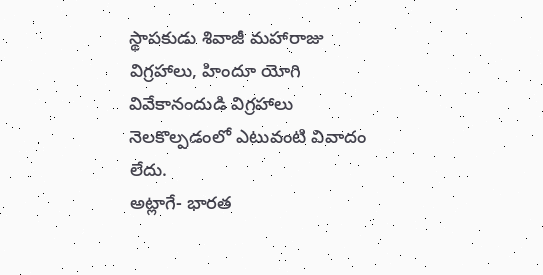స్థాపకుడు శివాజీ మహారాజు విగ్రహాలు, హిందూ యోగి వివేకానందుడి విగ్రహాలు నెలకొల్పడంలో ఎటువంటి వివాదం లేదు.
అట్లాగే- భారత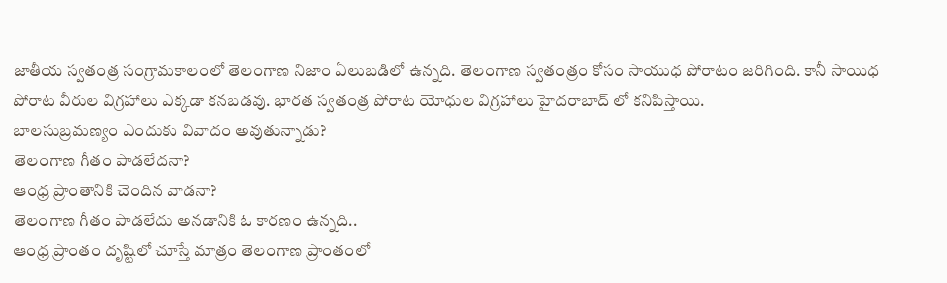జాతీయ స్వతంత్ర సంగ్రామకాలంలో తెలంగాణ నిజాం ఏలుబడిలో ఉన్నది. తెలంగాణ స్వతంత్రం కోసం సాయుధ పోరాటం జరిగింది. కానీ సాయిధ పోరాట వీరుల విగ్రహాలు ఎక్కడా కనబడవు. భారత స్వతంత్ర పోరాట యోధుల విగ్రహాలు హైదరాబాద్ లో కనిపిస్తాయి.
బాలసుబ్రమణ్యం ఎందుకు వివాదం అవుతున్నాడు?
తెలంగాణ గీతం పాడలేదనా?
ఆంధ్ర ప్రాంతానికి చెందిన వాడనా?
తెలంగాణ గీతం పాడలేదు అనడానికి ఓ కారణం ఉన్నది..
ఆంధ్ర ప్రాంతం దృష్టిలో చూస్తే మాత్రం తెలంగాణ ప్రాంతంలో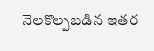నెలకొల్పబడిన ఇతర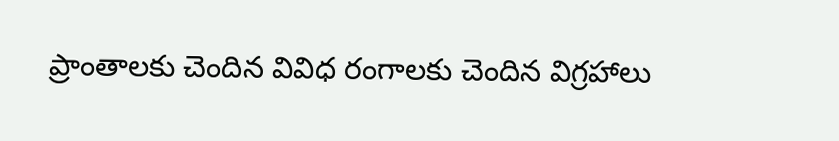ప్రాంతాలకు చెందిన వివిధ రంగాలకు చెందిన విగ్రహాలు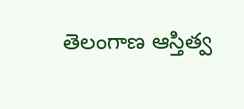తెలంగాణ ఆస్తిత్వ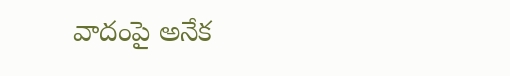వాదంపై అనేక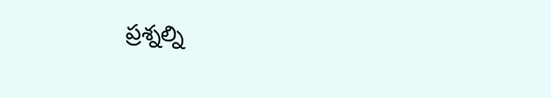ప్రశ్నల్ని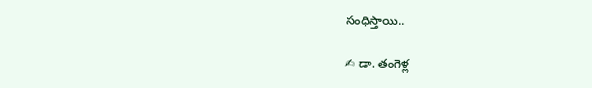సంధిస్తాయి..

✍ డా. తంగెళ్ల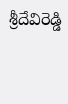శ్రీదేవిరెడ్డి